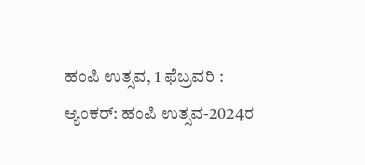ಹಂಪಿ ಉತ್ಸವ, 1 ಫೆಬ್ರವರಿ :
ಆ್ಯಂಕರ್: ಹಂಪಿ ಉತ್ಸವ-2024ರ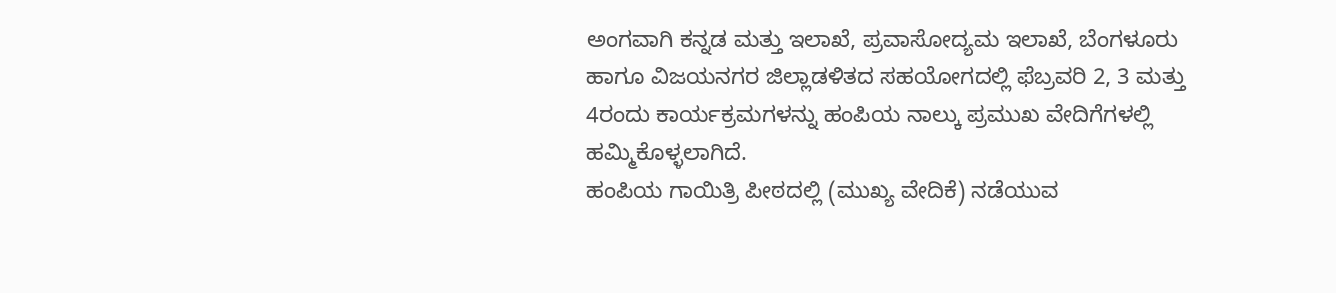ಅಂಗವಾಗಿ ಕನ್ನಡ ಮತ್ತು ಇಲಾಖೆ, ಪ್ರವಾಸೋದ್ಯಮ ಇಲಾಖೆ, ಬೆಂಗಳೂರು ಹಾಗೂ ವಿಜಯನಗರ ಜಿಲ್ಲಾಡಳಿತದ ಸಹಯೋಗದಲ್ಲಿ ಫೆಬ್ರವರಿ 2, 3 ಮತ್ತು 4ರಂದು ಕಾರ್ಯಕ್ರಮಗಳನ್ನು ಹಂಪಿಯ ನಾಲ್ಕು ಪ್ರಮುಖ ವೇದಿಗೆಗಳಲ್ಲಿ ಹಮ್ಮಿಕೊಳ್ಳಲಾಗಿದೆ.
ಹಂಪಿಯ ಗಾಯಿತ್ರಿ ಪೀಠದಲ್ಲಿ (ಮುಖ್ಯ ವೇದಿಕೆ) ನಡೆಯುವ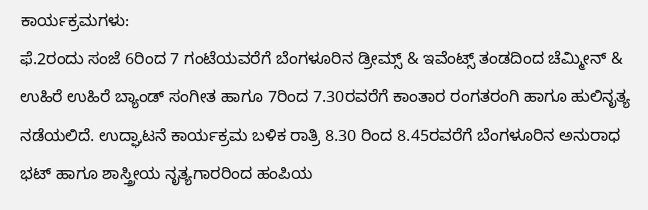ಕಾರ್ಯಕ್ರಮಗಳು:
ಫೆ.2ರಂದು ಸಂಜೆ 6ರಿಂದ 7 ಗಂಟೆಯವರೆಗೆ ಬೆಂಗಳೂರಿನ ಡ್ರೀಮ್ಸ್ & ಇವೆಂಟ್ಸ್ ತಂಡದಿಂದ ಚೆಮ್ಮೀನ್ & ಉಹಿರೆ ಉಹಿರೆ ಬ್ಯಾಂಡ್ ಸಂಗೀತ ಹಾಗೂ 7ರಿಂದ 7.30ರವರೆಗೆ ಕಾಂತಾರ ರಂಗತರಂಗಿ ಹಾಗೂ ಹುಲಿನೃತ್ಯ ನಡೆಯಲಿದೆ. ಉದ್ಘಾಟನೆ ಕಾರ್ಯಕ್ರಮ ಬಳಿಕ ರಾತ್ರಿ 8.30 ರಿಂದ 8.45ರವರೆಗೆ ಬೆಂಗಳೂರಿನ ಅನುರಾಧ ಭಟ್ ಹಾಗೂ ಶಾಸ್ತ್ರೀಯ ನೃತ್ಯಗಾರರಿಂದ ಹಂಪಿಯ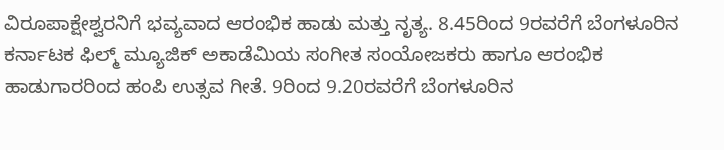ವಿರೂಪಾಕ್ಷೇಶ್ವರನಿಗೆ ಭವ್ಯವಾದ ಆರಂಭಿಕ ಹಾಡು ಮತ್ತು ನೃತ್ಯ. 8.45ರಿಂದ 9ರವರೆಗೆ ಬೆಂಗಳೂರಿನ ಕರ್ನಾಟಕ ಫಿಲ್ಮ್ ಮ್ಯೂಜಿಕ್ ಅಕಾಡೆಮಿಯ ಸಂಗೀತ ಸಂಯೋಜಕರು ಹಾಗೂ ಆರಂಭಿಕ ಹಾಡುಗಾರರಿಂದ ಹಂಪಿ ಉತ್ಸವ ಗೀತೆ. 9ರಿಂದ 9.20ರವರೆಗೆ ಬೆಂಗಳೂರಿನ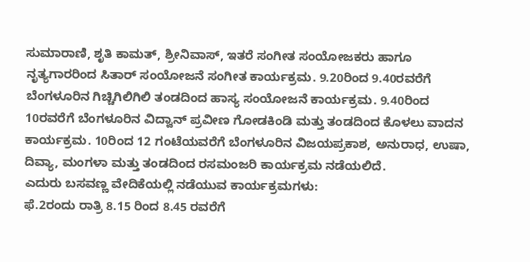ಸುಮಾರಾಣಿ, ಶೃತಿ ಕಾಮತ್, ಶ್ರೀನಿವಾಸ್, ಇತರೆ ಸಂಗೀತ ಸಂಯೋಜಕರು ಹಾಗೂ ನೃತ್ಯಗಾರರಿಂದ ಸಿತಾರ್ ಸಂಯೋಜನೆ ಸಂಗೀತ ಕಾರ್ಯಕ್ರಮ. 9.20ರಿಂದ 9.40ರವರೆಗೆ ಬೆಂಗಳೂರಿನ ಗಿಚ್ಚಿಗಿಲಿಗಿಲಿ ತಂಡದಿಂದ ಹಾಸ್ಯ ಸಂಯೋಜನೆ ಕಾರ್ಯಕ್ರಮ. 9.40ರಿಂದ 10ರವರೆಗೆ ಬೆಂಗಳೂರಿನ ವಿದ್ವಾನ್ ಪ್ರವೀಣ ಗೋಡಕಿಂಡಿ ಮತ್ತು ತಂಡದಿಂದ ಕೊಳಲು ವಾದನ ಕಾರ್ಯಕ್ರಮ. 10ರಿಂದ 12 ಗಂಟೆಯವರೆಗೆ ಬೆಂಗಳೂರಿನ ವಿಜಯಪ್ರಕಾಶ, ಅನುರಾಧ, ಉಷಾ, ದಿವ್ಯಾ, ಮಂಗಳಾ ಮತ್ತು ತಂಡದಿಂದ ರಸಮಂಜರಿ ಕಾರ್ಯಕ್ರಮ ನಡೆಯಲಿದೆ.
ಎದುರು ಬಸವಣ್ಣ ವೇದಿಕೆಯಲ್ಲಿ ನಡೆಯುವ ಕಾರ್ಯಕ್ರಮಗಳು:
ಫೆ.2ರಂದು ರಾತ್ರಿ 8.15 ರಿಂದ 8.45 ರವರೆಗೆ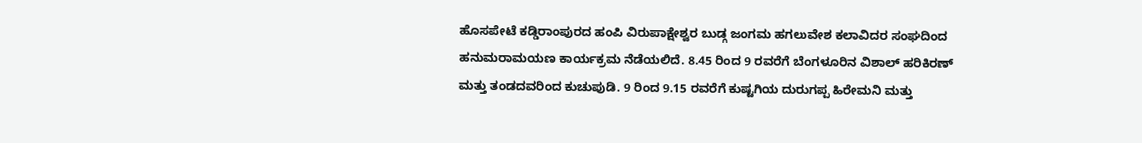ಹೊಸಪೇಟೆ ಕಡ್ಡಿರಾಂಪುರದ ಹಂಪಿ ವಿರುಪಾಕ್ಷೇಶ್ವರ ಬುಡ್ಗ ಜಂಗಮ ಹಗಲುವೇಶ ಕಲಾವಿದರ ಸಂಘದಿಂದ ಹನುಮರಾಮಯಣ ಕಾರ್ಯಕ್ರಮ ನೆಡೆಯಲಿದೆ. 8.45 ರಿಂದ 9 ರವರೆಗೆ ಬೆಂಗಳೂರಿನ ವಿಶಾಲ್ ಹರಿಕಿರಣ್ ಮತ್ತು ತಂಡದವರಿಂದ ಕುಚುಪುಡಿ. 9 ರಿಂದ 9.15 ರವರೆಗೆ ಕುಷ್ಟಗಿಯ ದುರುಗಪ್ಪ ಹಿರೇಮನಿ ಮತ್ತು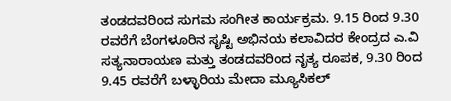ತಂಡದವರಿಂದ ಸುಗಮ ಸಂಗೀತ ಕಾರ್ಯಕ್ರಮ. 9.15 ರಿಂದ 9.30 ರವರೆಗೆ ಬೆಂಗಳೂರಿನ ಸೃಷ್ಟಿ ಅಭಿನಯ ಕಲಾವಿದರ ಕೇಂದ್ರದ ಎ.ವಿ ಸತ್ಯನಾರಾಯಣ ಮತ್ತು ತಂಡದವರಿಂದ ನೃತ್ಯ ರೂಪಕ, 9.30 ರಿಂದ 9.45 ರವರೆಗೆ ಬಳ್ಳಾರಿಯ ಮೇದಾ ಮ್ಯೂಸಿಕಲ್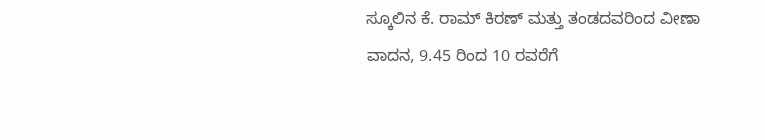ಸ್ಕೂಲಿನ ಕೆ. ರಾಮ್ ಕಿರಣ್ ಮತ್ತು ತಂಡದವರಿಂದ ವೀಣಾ ವಾದನ, 9.45 ರಿಂದ 10 ರವರೆಗೆ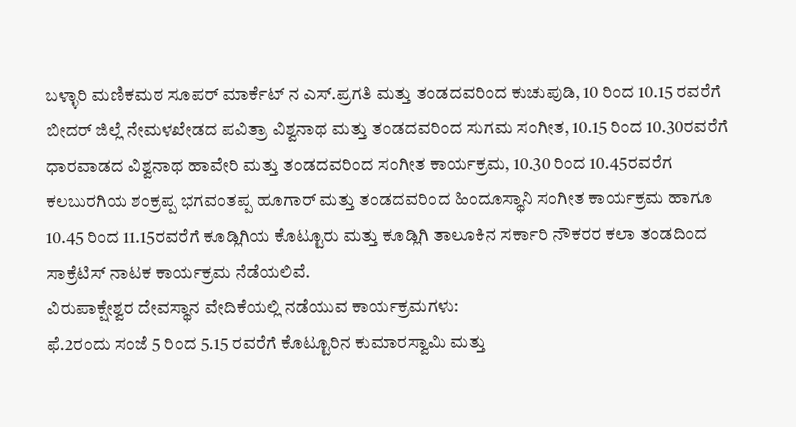ಬಳ್ಳಾರಿ ಮಣಿಕಮಠ ಸೂಪರ್ ಮಾರ್ಕೆಟ್ ನ ಎಸ್.ಪ್ರಗತಿ ಮತ್ತು ತಂಡದವರಿಂದ ಕುಚುಪುಡಿ, 10 ರಿಂದ 10.15 ರವರೆಗೆ ಬೀದರ್ ಜಿಲ್ಲೆ ನೇಮಳಖೇಡದ ಪವಿತ್ರಾ ವಿಶ್ವನಾಥ ಮತ್ತು ತಂಡದವರಿಂದ ಸುಗಮ ಸಂಗೀತ, 10.15 ರಿಂದ 10.30ರವರೆಗೆ ಧಾರವಾಡದ ವಿಶ್ವನಾಥ ಹಾವೇರಿ ಮತ್ತು ತಂಡದವರಿಂದ ಸಂಗೀತ ಕಾರ್ಯಕ್ರಮ, 10.30 ರಿಂದ 10.45ರವರೆಗ ಕಲಬುರಗಿಯ ಶಂಕ್ರಪ್ಪ ಭಗವಂತಪ್ಪ ಹೂಗಾರ್ ಮತ್ತು ತಂಡದವರಿಂದ ಹಿಂದೂಸ್ಥಾನಿ ಸಂಗೀತ ಕಾರ್ಯಕ್ರಮ ಹಾಗೂ 10.45 ರಿಂದ 11.15ರವರೆಗೆ ಕೂಡ್ಲಿಗಿಯ ಕೊಟ್ಟೂರು ಮತ್ತು ಕೂಡ್ಲಿಗಿ ತಾಲೂಕಿನ ಸರ್ಕಾರಿ ನೌಕರರ ಕಲಾ ತಂಡದಿಂದ ಸಾಕ್ರೆಟಿಸ್ ನಾಟಕ ಕಾರ್ಯಕ್ರಮ ನೆಡೆಯಲಿವೆ.
ವಿರುಪಾಕ್ಷೇಶ್ವರ ದೇವಸ್ಥಾನ ವೇದಿಕೆಯಲ್ಲಿ ನಡೆಯುವ ಕಾರ್ಯಕ್ರಮಗಳು:
ಫೆ.2ರಂದು ಸಂಜೆ 5 ರಿಂದ 5.15 ರವರೆಗೆ ಕೊಟ್ಟೂರಿನ ಕುಮಾರಸ್ವಾಮಿ ಮತ್ತು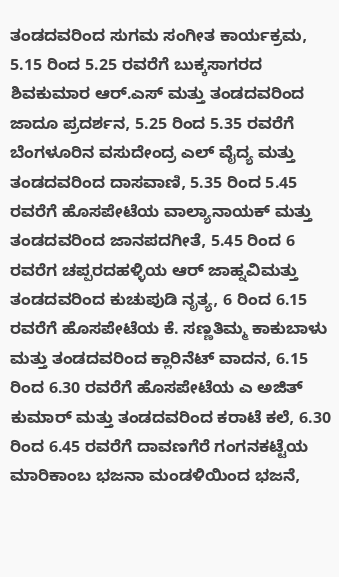ತಂಡದವರಿಂದ ಸುಗಮ ಸಂಗೀತ ಕಾರ್ಯಕ್ರಮ, 5.15 ರಿಂದ 5.25 ರವರೆಗೆ ಬುಕ್ಕಸಾಗರದ ಶಿವಕುಮಾರ ಆರ್.ಎಸ್ ಮತ್ತು ತಂಡದವರಿಂದ ಜಾದೂ ಪ್ರದರ್ಶನ, 5.25 ರಿಂದ 5.35 ರವರೆಗೆ ಬೆಂಗಳೂರಿನ ವಸುದೇಂದ್ರ ಎಲ್ ವೈದ್ಯ ಮತ್ತು ತಂಡದವರಿಂದ ದಾಸವಾಣಿ, 5.35 ರಿಂದ 5.45 ರವರೆಗೆ ಹೊಸಪೇಟೆಯ ವಾಲ್ಯಾನಾಯಕ್ ಮತ್ತು ತಂಡದವರಿಂದ ಜಾನಪದಗೀತೆ, 5.45 ರಿಂದ 6 ರವರೆಗ ಚಪ್ಪರದಹಳ್ಳಿಯ ಆರ್ ಜಾಹ್ನವಿಮತ್ತು ತಂಡದವರಿಂದ ಕುಚುಪುಡಿ ನೃತ್ಯ, 6 ರಿಂದ 6.15 ರವರೆಗೆ ಹೊಸಪೇಟೆಯ ಕೆ. ಸಣ್ಣತಿಮ್ಮ ಕಾಕುಬಾಳು ಮತ್ತು ತಂಡದವರಿಂದ ಕ್ಲಾರಿನೆಟ್ ವಾದನ, 6.15 ರಿಂದ 6.30 ರವರೆಗೆ ಹೊಸಪೇಟೆಯ ಎ ಅಜಿತ್ ಕುಮಾರ್ ಮತ್ತು ತಂಡದವರಿಂದ ಕರಾಟೆ ಕಲೆ, 6.30 ರಿಂದ 6.45 ರವರೆಗೆ ದಾವಣಗೆರೆ ಗಂಗನಕಟ್ಟೆಯ ಮಾರಿಕಾಂಬ ಭಜನಾ ಮಂಡಳಿಯಿಂದ ಭಜನೆ,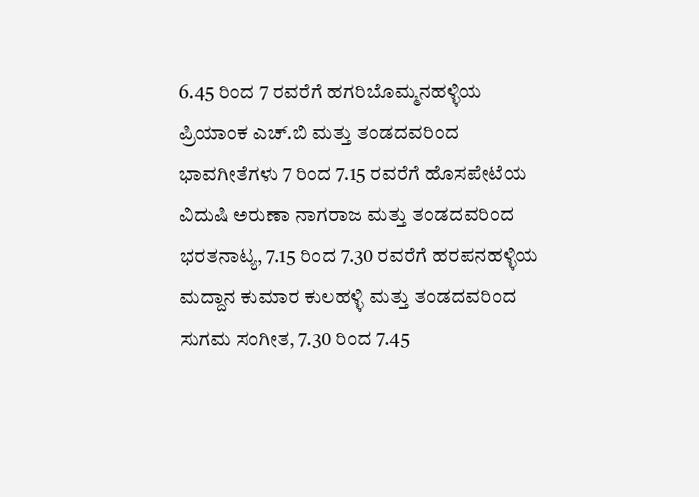6.45 ರಿಂದ 7 ರವರೆಗೆ ಹಗರಿಬೊಮ್ಮನಹಳ್ಳಿಯ ಪ್ರಿಯಾಂಕ ಎಚ್.ಬಿ ಮತ್ತು ತಂಡದವರಿಂದ ಭಾವಗೀತೆಗಳು 7 ರಿಂದ 7.15 ರವರೆಗೆ ಹೊಸಪೇಟೆಯ ವಿದುಷಿ ಅರುಣಾ ನಾಗರಾಜ ಮತ್ತು ತಂಡದವರಿಂದ ಭರತನಾಟ್ಯ, 7.15 ರಿಂದ 7.30 ರವರೆಗೆ ಹರಪನಹಳ್ಳಿಯ ಮದ್ದಾನ ಕುಮಾರ ಕುಲಹಳ್ಳಿ ಮತ್ತು ತಂಡದವರಿಂದ ಸುಗಮ ಸಂಗೀತ, 7.30 ರಿಂದ 7.45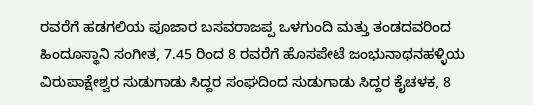ರವರೆಗೆ ಹಡಗಲಿಯ ಪೂಜಾರ ಬಸವರಾಜಪ್ಪ ಒಳಗುಂದಿ ಮತ್ತು ತಂಡದವರಿಂದ ಹಿಂದೂಸ್ಥಾನಿ ಸಂಗೀತ, 7.45 ರಿಂದ 8 ರವರೆಗೆ ಹೊಸಪೇಟೆ ಜಂಭುನಾಥನಹಳ್ಳಿಯ ವಿರುಪಾಕ್ಷೇಶ್ವರ ಸುಡುಗಾಡು ಸಿದ್ದರ ಸಂಘದಿಂದ ಸುಡುಗಾಡು ಸಿದ್ದರ ಕೈಚಳಕ, 8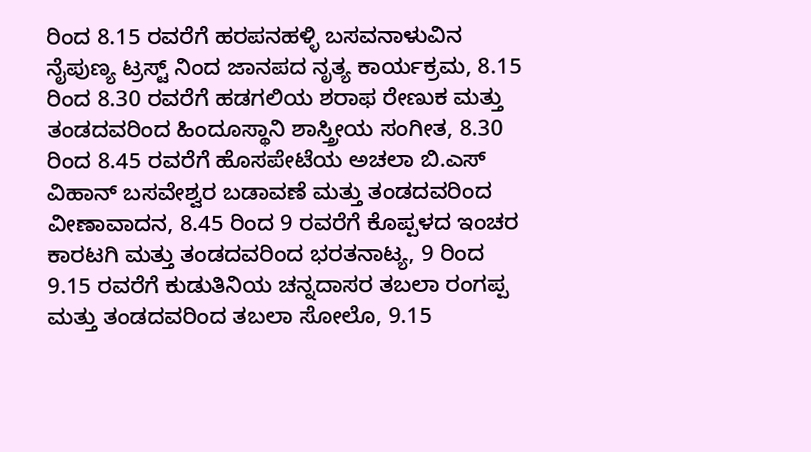ರಿಂದ 8.15 ರವರೆಗೆ ಹರಪನಹಳ್ಳಿ ಬಸವನಾಳುವಿನ ನೈಪುಣ್ಯ ಟ್ರಸ್ಟ್ ನಿಂದ ಜಾನಪದ ನೃತ್ಯ ಕಾರ್ಯಕ್ರಮ, 8.15 ರಿಂದ 8.30 ರವರೆಗೆ ಹಡಗಲಿಯ ಶರಾಫ ರೇಣುಕ ಮತ್ತು ತಂಡದವರಿಂದ ಹಿಂದೂಸ್ಥಾನಿ ಶಾಸ್ತ್ರೀಯ ಸಂಗೀತ, 8.30 ರಿಂದ 8.45 ರವರೆಗೆ ಹೊಸಪೇಟೆಯ ಅಚಲಾ ಬಿ.ಎಸ್ ವಿಹಾನ್ ಬಸವೇಶ್ವರ ಬಡಾವಣೆ ಮತ್ತು ತಂಡದವರಿಂದ ವೀಣಾವಾದನ, 8.45 ರಿಂದ 9 ರವರೆಗೆ ಕೊಪ್ಪಳದ ಇಂಚರ ಕಾರಟಗಿ ಮತ್ತು ತಂಡದವರಿಂದ ಭರತನಾಟ್ಯ, 9 ರಿಂದ 9.15 ರವರೆಗೆ ಕುಡುತಿನಿಯ ಚನ್ನದಾಸರ ತಬಲಾ ರಂಗಪ್ಪ ಮತ್ತು ತಂಡದವರಿಂದ ತಬಲಾ ಸೋಲೊ, 9.15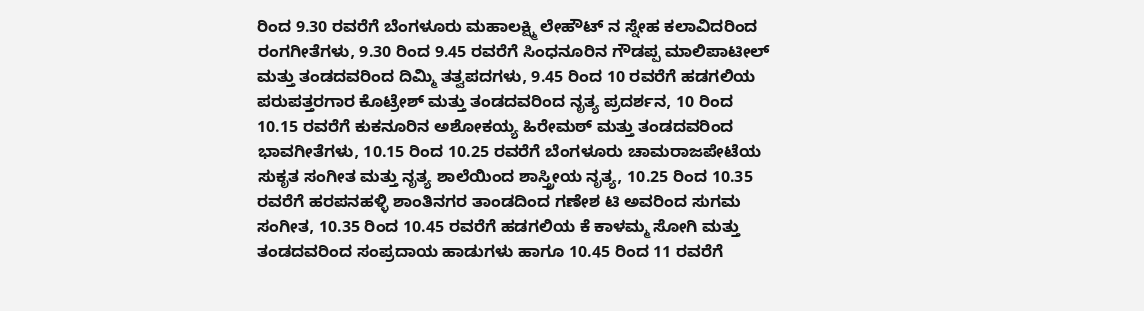ರಿಂದ 9.30 ರವರೆಗೆ ಬೆಂಗಳೂರು ಮಹಾಲಕ್ಷ್ಮಿ ಲೇಹೌಟ್ ನ ಸ್ನೇಹ ಕಲಾವಿದರಿಂದ ರಂಗಗೀತೆಗಳು, 9.30 ರಿಂದ 9.45 ರವರೆಗೆ ಸಿಂಧನೂರಿನ ಗೌಡಪ್ಪ ಮಾಲಿಪಾಟೀಲ್ ಮತ್ತು ತಂಡದವರಿಂದ ದಿಮ್ಮಿ ತತ್ವಪದಗಳು, 9.45 ರಿಂದ 10 ರವರೆಗೆ ಹಡಗಲಿಯ ಪರುಪತ್ತರಗಾರ ಕೊಟ್ರೇಶ್ ಮತ್ತು ತಂಡದವರಿಂದ ನೃತ್ಯ ಪ್ರದರ್ಶನ, 10 ರಿಂದ 10.15 ರವರೆಗೆ ಕುಕನೂರಿನ ಅಶೋಕಯ್ಯ ಹಿರೇಮಠ್ ಮತ್ತು ತಂಡದವರಿಂದ ಭಾವಗೀತೆಗಳು, 10.15 ರಿಂದ 10.25 ರವರೆಗೆ ಬೆಂಗಳೂರು ಚಾಮರಾಜಪೇಟೆಯ ಸುಕೃತ ಸಂಗೀತ ಮತ್ತು ನೃತ್ಯ ಶಾಲೆಯಿಂದ ಶಾಸ್ತ್ರೀಯ ನೃತ್ಯ, 10.25 ರಿಂದ 10.35 ರವರೆಗೆ ಹರಪನಹಳ್ಳಿ ಶಾಂತಿನಗರ ತಾಂಡದಿಂದ ಗಣೇಶ ಟಿ ಅವರಿಂದ ಸುಗಮ ಸಂಗೀತ, 10.35 ರಿಂದ 10.45 ರವರೆಗೆ ಹಡಗಲಿಯ ಕೆ ಕಾಳಮ್ಮ ಸೋಗಿ ಮತ್ತು ತಂಡದವರಿಂದ ಸಂಪ್ರದಾಯ ಹಾಡುಗಳು ಹಾಗೂ 10.45 ರಿಂದ 11 ರವರೆಗೆ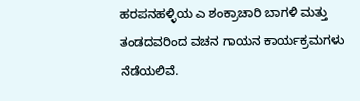ಹರಪನಹಳ್ಳಿಯ ಎ ಶಂಕ್ರಾಚಾರಿ ಬಾಗಳಿ ಮತ್ತು ತಂಡದವರಿಂದ ವಚನ ಗಾಯನ ಕಾರ್ಯಕ್ರಮಗಳು ನೆಡೆಯಲಿವೆ.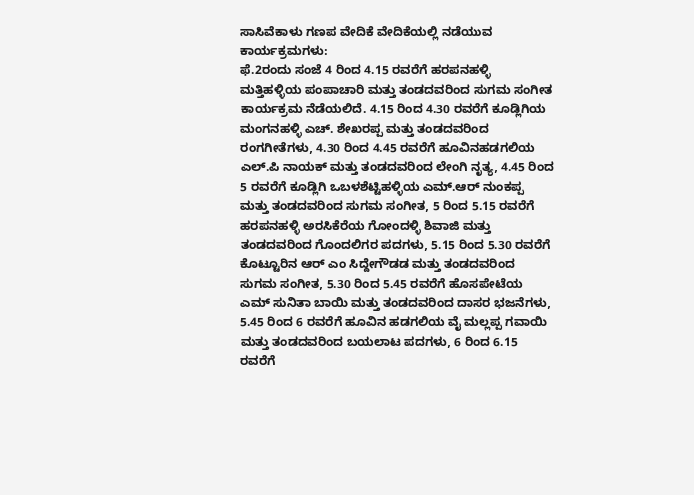ಸಾಸಿವೆಕಾಳು ಗಣಪ ವೇದಿಕೆ ವೇದಿಕೆಯಲ್ಲಿ ನಡೆಯುವ ಕಾರ್ಯಕ್ರಮಗಳು:
ಫೆ.2ರಂದು ಸಂಜೆ 4 ರಿಂದ 4.15 ರವರೆಗೆ ಹರಪನಹಳ್ಳಿ ಮತ್ತಿಹಳ್ಳಿಯ ಪಂಪಾಚಾರಿ ಮತ್ತು ತಂಡದವರಿಂದ ಸುಗಮ ಸಂಗೀತ ಕಾರ್ಯಕ್ರಮ ನೆಡೆಯಲಿದೆ. 4.15 ರಿಂದ 4.30 ರವರೆಗೆ ಕೂಡ್ಲಿಗಿಯ ಮಂಗನಹಳ್ಳಿ ಎಚ್. ಶೇಖರಪ್ಪ ಮತ್ತು ತಂಡದವರಿಂದ ರಂಗಗೀತೆಗಳು, 4.30 ರಿಂದ 4.45 ರವರೆಗೆ ಹೂವಿನಹಡಗಲಿಯ ಎಲ್.ಪಿ ನಾಯಕ್ ಮತ್ತು ತಂಡದವರಿಂದ ಲೇಂಗಿ ನೃತ್ಯ, 4.45 ರಿಂದ 5 ರವರೆಗೆ ಕೂಡ್ಲಿಗಿ ಒಬಳಶೆಟ್ಟಿಹಳ್ಳಿಯ ಎಮ್.ಆರ್ ನುಂಕಪ್ಪ ಮತ್ತು ತಂಡದವರಿಂದ ಸುಗಮ ಸಂಗೀತ, 5 ರಿಂದ 5.15 ರವರೆಗೆ ಹರಪನಹಳ್ಳಿ ಅರಸಿಕೆರೆಯ ಗೋಂದಳ್ಳಿ ಶಿವಾಜಿ ಮತ್ತು ತಂಡದವರಿಂದ ಗೊಂದಲಿಗರ ಪದಗಳು, 5.15 ರಿಂದ 5.30 ರವರೆಗೆ ಕೊಟ್ಟೂರಿನ ಆರ್ ಎಂ ಸಿದ್ದೇಗೌಡಡ ಮತ್ತು ತಂಡದವರಿಂದ ಸುಗಮ ಸಂಗೀತ, 5.30 ರಿಂದ 5.45 ರವರೆಗೆ ಹೊಸಪೇಟೆಯ ಎಮ್ ಸುನಿತಾ ಬಾಯಿ ಮತ್ತು ತಂಡದವರಿಂದ ದಾಸರ ಭಜನೆಗಳು, 5.45 ರಿಂದ 6 ರವರೆಗೆ ಹೂವಿನ ಹಡಗಲಿಯ ವೈ ಮಲ್ಲಪ್ಪ ಗವಾಯಿ ಮತ್ತು ತಂಡದವರಿಂದ ಬಯಲಾಟ ಪದಗಳು, 6 ರಿಂದ 6.15 ರವರೆಗೆ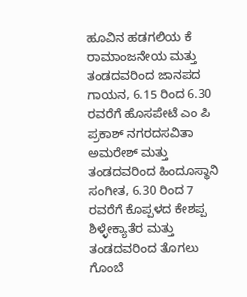ಹೂವಿನ ಹಡಗಲಿಯ ಕೆ ರಾಮಾಂಜನೇಯ ಮತ್ತು ತಂಡದವರಿಂದ ಜಾನಪದ ಗಾಯನ, 6.15 ರಿಂದ 6.30 ರವರೆಗೆ ಹೊಸಪೇಟೆ ಎಂ ಪಿ ಪ್ರಕಾಶ್ ನಗರದಸವಿತಾ ಅಮರೇಶ್ ಮತ್ತು ತಂಡದವರಿಂದ ಹಿಂದೂಸ್ಥಾನಿ ಸಂಗೀತ, 6.30 ರಿಂದ 7 ರವರೆಗೆ ಕೊಪ್ಪಳದ ಕೇಶಪ್ಪ ಶಿಳ್ಳೇಕ್ಯಾತೆರ ಮತ್ತು ತಂಡದವರಿಂದ ತೊಗಲು ಗೊಂಬೆ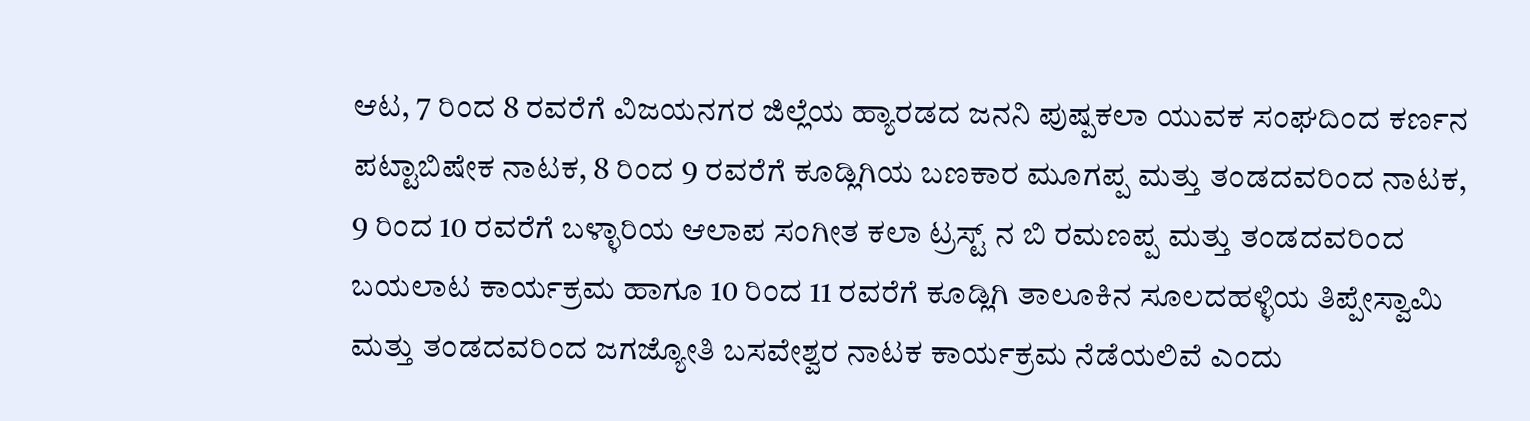ಆಟ, 7 ರಿಂದ 8 ರವರೆಗೆ ವಿಜಯನಗರ ಜಿಲ್ಲೆಯ ಹ್ಯಾರಡದ ಜನನಿ ಪುಷ್ಪಕಲಾ ಯುವಕ ಸಂಘದಿಂದ ಕರ್ಣನ ಪಟ್ಟಾಬಿಷೇಕ ನಾಟಕ, 8 ರಿಂದ 9 ರವರೆಗೆ ಕೂಡ್ಲಿಗಿಯ ಬಣಕಾರ ಮೂಗಪ್ಪ ಮತ್ತು ತಂಡದವರಿಂದ ನಾಟಕ, 9 ರಿಂದ 10 ರವರೆಗೆ ಬಳ್ಳಾರಿಯ ಆಲಾಪ ಸಂಗೀತ ಕಲಾ ಟ್ರಸ್ಟ್ ನ ಬಿ ರಮಣಪ್ಪ ಮತ್ತು ತಂಡದವರಿಂದ ಬಯಲಾಟ ಕಾರ್ಯಕ್ರಮ ಹಾಗೂ 10 ರಿಂದ 11 ರವರೆಗೆ ಕೂಡ್ಲಿಗಿ ತಾಲೂಕಿನ ಸೂಲದಹಳ್ಳಿಯ ತಿಪ್ಪೇಸ್ವಾಮಿ ಮತ್ತು ತಂಡದವರಿಂದ ಜಗಜ್ಯೋತಿ ಬಸವೇಶ್ವರ ನಾಟಕ ಕಾರ್ಯಕ್ರಮ ನೆಡೆಯಲಿವೆ ಎಂದು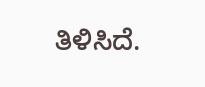ತಿಳಿಸಿದೆ.